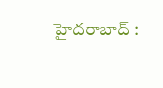హైదరాబాద్ :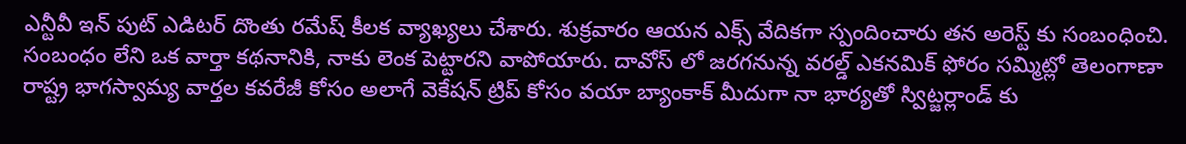ఎన్టీవీ ఇన్ పుట్ ఎడిటర్ దొంతు రమేష్ కీలక వ్యాఖ్యలు చేశారు. శుక్రవారం ఆయన ఎక్స్ వేదికగా స్పందించారు తన అరెస్ట్ కు సంబంధించి. సంబంధం లేని ఒక వార్తా కథనానికి, నాకు లెంక పెట్టారని వాపోయారు. దావోస్ లో జరగనున్న వరల్డ్ ఎకనమిక్ ఫోరం సమ్మిట్లో తెలంగాణా రాష్ట్ర భాగస్వామ్య వార్తల కవరేజీ కోసం అలాగే వెకేషన్ ట్రిప్ కోసం వయా బ్యాంకాక్ మీదుగా నా భార్యతో స్విట్జర్లాండ్ కు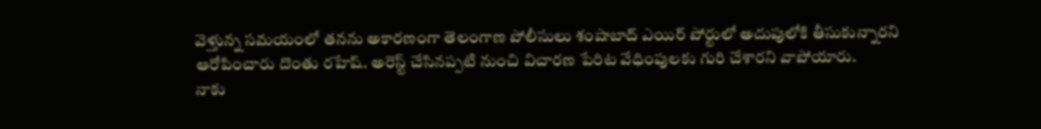వెళ్తున్న సమయంలో తనను అకారణంగా తెలంగాణ పోలీసులు శంషాబాద్ ఎయిర్ పోర్టులో అదుపులోకి తీసుకున్నారని ఆరోపించారు దొంతు రహేష్. అరెస్ట్ చేసినప్పటి నుంచి విచారణ పేరిట వేధింపులకు గురి చేశారని వాపోయారు.
నాకు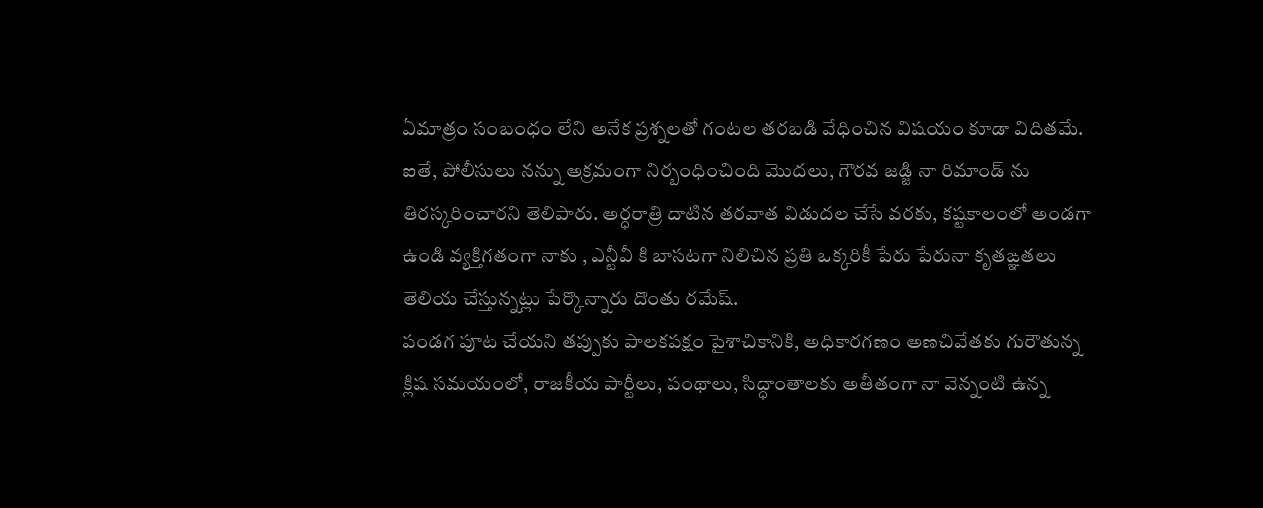ఏమాత్రం సంబంధం లేని అనేక ప్రశ్నలతో గంటల తరబడి వేధించిన విషయం కూడా విదితమే. ఐతే, పోలీసులు నన్ను అక్రమంగా నిర్బంధించింది మొదలు, గౌరవ జడ్జి నా రిమాండ్ ను తిరస్కరించారని తెలిపారు. అర్ధరాత్రి దాటిన తరవాత విడుదల చేసే వరకు, కష్టకాలంలో అండగా ఉండి వ్యక్తిగతంగా నాకు , ఎన్టీవీ కి బాసటగా నిలిచిన ప్రతి ఒక్కరికీ పేరు పేరునా కృతఙ్ఞతలు తెలియ చేస్తున్నట్లు పేర్కొన్నారు దొంతు రమేష్.
పండగ పూట చేయని తప్పుకు పాలకపక్షం పైశాచికానికి, అధికారగణం అణచివేతకు గురౌతున్న క్లిష సమయంలో, రాజకీయ పార్టీలు, పంథాలు, సిద్ధాంతాలకు అతీతంగా నా వెన్నంటి ఉన్న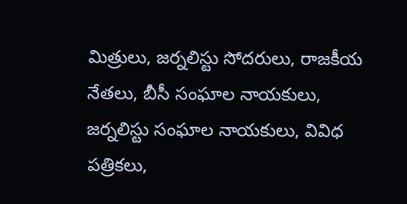మిత్రులు, జర్నలిస్టు సోదరులు, రాజకీయ నేతలు, బీసీ సంఘాల నాయకులు, జర్నలిస్టు సంఘాల నాయకులు, వివిధ పత్రికలు,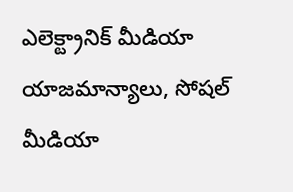ఎలెక్ట్రానిక్ మీడియా యాజమాన్యాలు, సోషల్ మీడియా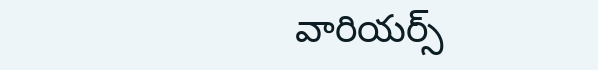వారియర్స్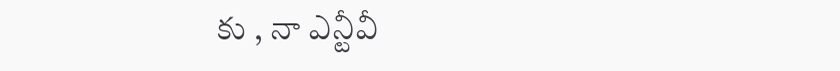కు , నా ఎన్టీవీ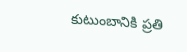కుటుంబానికి ప్రతి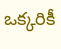ఒక్కరికీ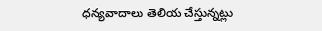ధన్యవాదాలు తెలియ చేస్తున్నట్లు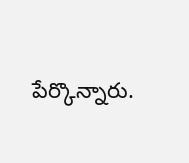పేర్కొన్నారు.